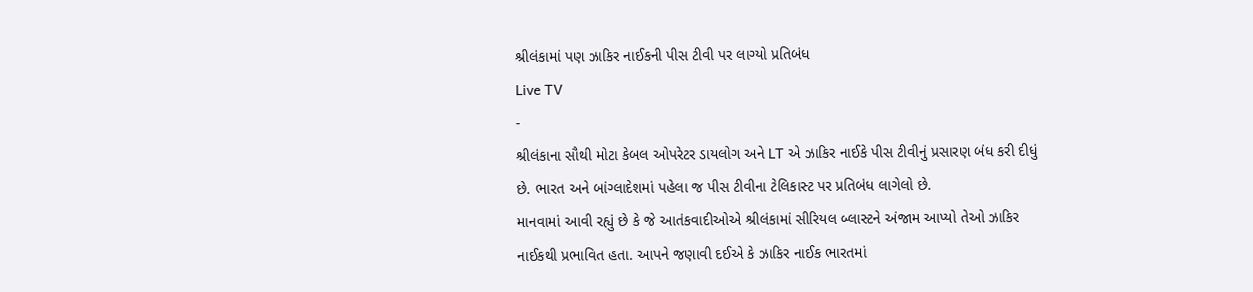શ્રીલંકામાં પણ ઝાકિર નાઈકની પીસ ટીવી પર લાગ્યો પ્રતિબંધ
Live TV
-
શ્રીલંકાના સૌથી મોટા કેબલ ઓપરેટર ડાયલોગ અને LT એ ઝાકિર નાઈકે પીસ ટીવીનું પ્રસારણ બંધ કરી દીધું છે. ભારત અને બાંગ્લાદેશમાં પહેલા જ પીસ ટીવીના ટેલિકાસ્ટ પર પ્રતિબંધ લાગેલો છે.
માનવામાં આવી રહ્યું છે કે જે આતંકવાદીઓએ શ્રીલંકામાં સીરિયલ બ્લાસ્ટને અંજામ આપ્યો તેઓ ઝાકિર નાઈકથી પ્રભાવિત હતા. આપને જણાવી દઈએ કે ઝાકિર નાઈક ભારતમાં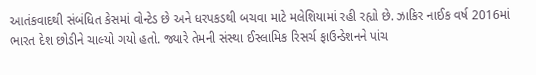આતંકવાદથી સંબંધિત કેસમાં વોન્ટેડ છે અને ધરપકડથી બચવા માટે મલેશિયામાં રહી રહ્યો છે. ઝાકિર નાઈક વર્ષ 2016માં ભારત દેશ છોડીને ચાલ્યો ગયો હતો. જ્યારે તેમની સંસ્થા ઈસ્લામિક રિસર્ચ ફાઉન્ડેશનને પાંચ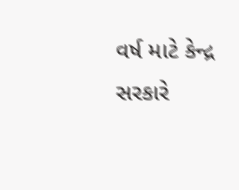વર્ષ માટે કેન્દ્ર સરકારે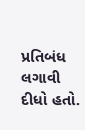પ્રતિબંધ લગાવી દીધો હતો.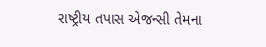રાષ્ટ્રીય તપાસ એજન્સી તેમના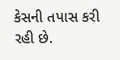કેસની તપાસ કરી રહી છે.